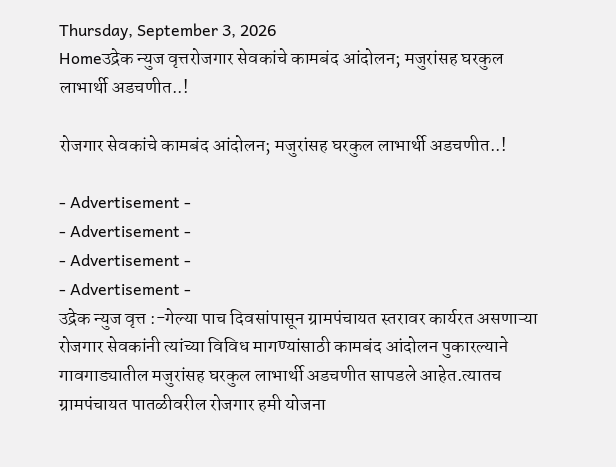Thursday, September 3, 2026
Homeउद्रेक न्युज वृत्तरोजगार सेवकांचे कामबंद आंदोलन; मजुरांसह घरकुल लाभार्थी अडचणीत..!

रोजगार सेवकांचे कामबंद आंदोलन; मजुरांसह घरकुल लाभार्थी अडचणीत..!

- Advertisement -
- Advertisement -
- Advertisement -
- Advertisement -
उद्रेक न्युज वृत्त :-गेल्या पाच दिवसांपासून ग्रामपंचायत स्तरावर कार्यरत असणाऱ्या रोजगार सेवकांनी त्यांच्या विविध मागण्यांसाठी कामबंद आंदोलन पुकारल्याने गावगाड्यातील मजुरांसह घरकुल लाभार्थी अडचणीत सापडले आहेत.त्यातच ग्रामपंचायत पातळीवरील रोजगार हमी योजना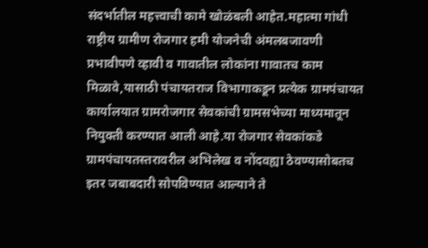संदर्भातील महत्त्वाची कामे खोळंबली आहेत.महात्मा गांधी राष्ट्रीय ग्रामीण रोजगार हमी योजनेची अंमलबजावणी प्रभावीपणे व्हावी व गावातील लोकांना गावातच काम मिळावे,यासाठी पंचायतराज विभागाकडून प्रत्येक ग्रामपंचायत कार्यालयात ग्रामरोजगार सेवकांची ग्रामसभेच्या माध्यमातून नियुक्ती करण्यात आली आहे.या रोजगार सेवकांकडे ग्रामपंचायतस्तरावरील अभिलेख व नोंदवह्या ठेवण्यासोबतच इतर जबाबदारी सोपविण्यात आल्याने ते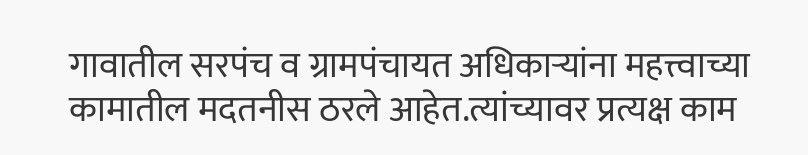गावातील सरपंच व ग्रामपंचायत अधिकाऱ्यांना महत्त्वाच्या कामातील मदतनीस ठरले आहेत.त्यांच्यावर प्रत्यक्ष काम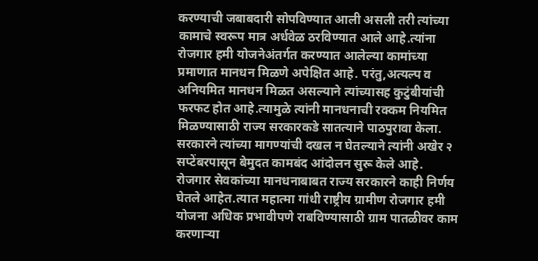करण्याची जबाबदारी सोपविण्यात आली असली तरी त्यांच्या कामाचे स्वरूप मात्र अर्धवेळ ठरविण्यात आले आहे.त्यांना रोजगार हमी योजनेअंतर्गत करण्यात आलेल्या कामांच्या प्रमाणात मानधन मिळणे अपेक्षित आहे. परंतु,अत्यल्प व अनियमित मानधन मिळत असल्याने त्यांच्यासह कुटुंबीयांची फरफट होत आहे.त्यामुळे त्यांनी मानधनाची रक्कम नियमित मिळण्यासाठी राज्य सरकारकडे सातत्याने पाठपुरावा केला. सरकारने त्यांच्या मागण्यांची दखल न घेतल्याने त्यांनी अखेर २ सप्टेंबरपासून बेमुदत कामबंद आंदोलन सुरू केले आहे.
रोजगार सेवकांच्या मानधनाबाबत राज्य सरकारने काही निर्णय घेतले आहेत.त्यात महात्मा गांधी राष्ट्रीय ग्रामीण रोजगार हमी योजना अधिक प्रभावीपणे राबविण्यासाठी ग्राम पातळीवर काम करणाऱ्या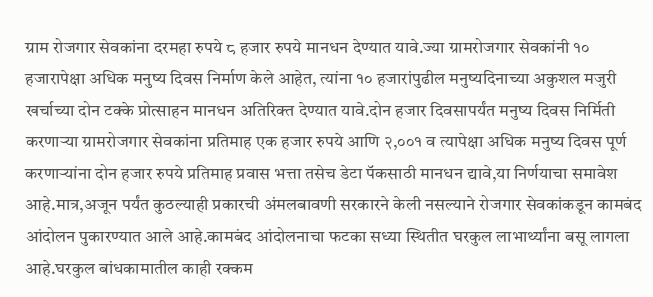ग्राम रोजगार सेवकांना दरमहा रुपये ८ हजार रुपये मानधन देण्यात यावे.ज्या ग्रामरोजगार सेवकांनी १० हजारापेक्षा अधिक मनुष्य दिवस निर्माण केले आहेत, त्यांना १० हजारांपुढील मनुष्यदिनाच्या अकुशल मजुरी खर्चाच्या दोन टक्के प्रोत्साहन मानधन अतिरिक्त देण्यात यावे.दोन हजार दिवसापर्यंत मनुष्य दिवस निर्मिती करणाऱ्या ग्रामरोजगार सेवकांना प्रतिमाह एक हजार रुपये आणि २,००१ व त्यापेक्षा अधिक मनुष्य दिवस पूर्ण करणाऱ्यांना दोन हजार रुपये प्रतिमाह प्रवास भत्ता तसेच डेटा पॅकसाठी मानधन द्यावे,या निर्णयाचा समावेश आहे.मात्र,अजून पर्यंत कुठल्याही प्रकारची अंमलबावणी सरकारने केली नसल्याने रोजगार सेवकांकडून कामबंद
आंदोलन पुकारण्यात आले आहे.कामबंद आंदोलनाचा फटका सध्या स्थितीत घरकुल लाभार्थ्यांना बसू लागला आहे.घरकुल बांधकामातील काही रक्कम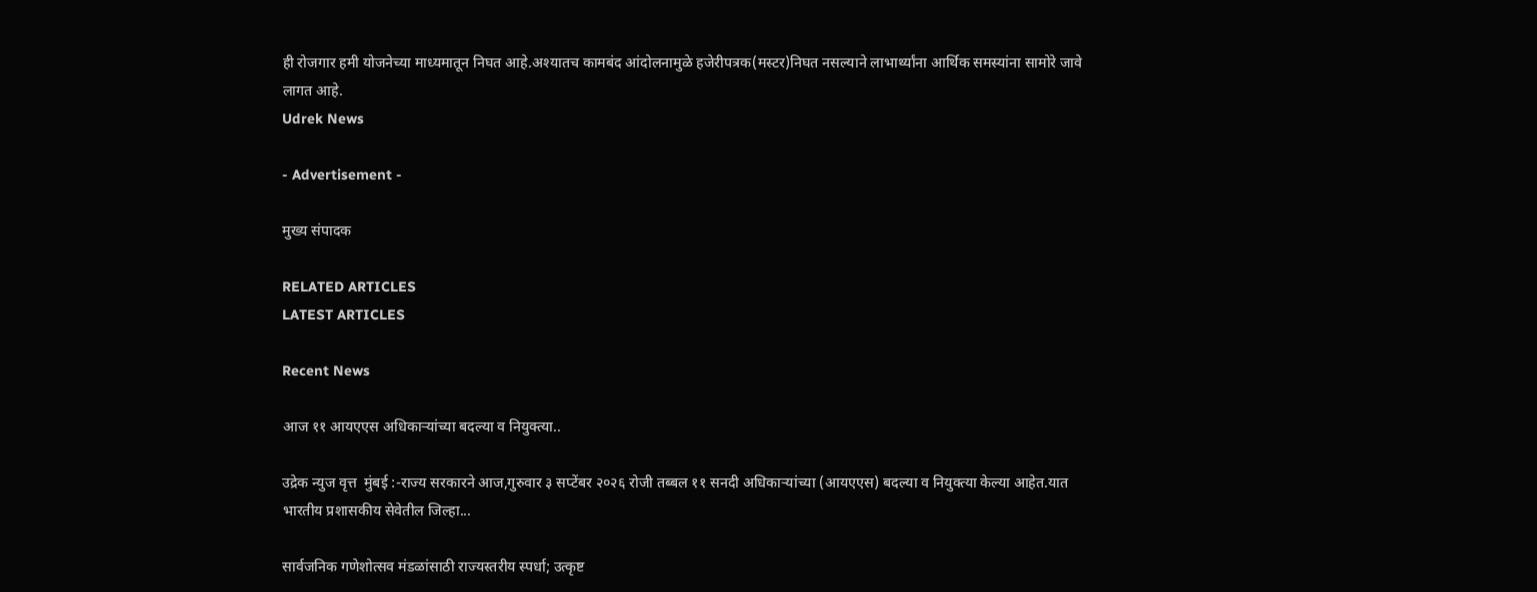ही रोजगार हमी योजनेच्या माध्यमातून निघत आहे.अश्यातच कामबंद आंदोलनामुळे हजेरीपत्रक(मस्टर)निघत नसल्याने लाभार्थ्यांना आर्थिक समस्यांना सामोरे जावे लागत आहे.
Udrek News

- Advertisement -

मुख्य संपादक

RELATED ARTICLES
LATEST ARTICLES

Recent News

आज ११ आयएएस अधिकाऱ्यांच्या बदल्या व नियुक्त्या..

उद्रेक न्युज वृत्त  मुंबई :-राज्य सरकारने आज,गुरुवार ३ सप्टेंबर २०२६ रोजी तब्बल ११ सनदी अधिकाऱ्यांच्या (आयएएस) बदल्या व नियुक्त्या केल्या आहेत.यात भारतीय प्रशासकीय सेवेतील जिल्हा...

सार्वजनिक गणेशोत्सव मंडळांसाठी राज्यस्तरीय स्पर्धा; उत्कृष्ट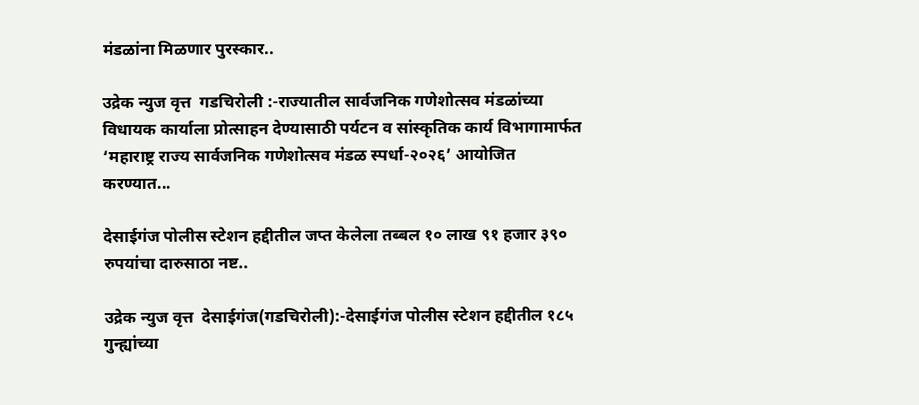मंडळांना मिळणार पुरस्कार..

उद्रेक न्युज वृत्त  गडचिरोली :-राज्यातील सार्वजनिक गणेशोत्सव मंडळांच्या विधायक कार्याला प्रोत्साहन देण्यासाठी पर्यटन व सांस्कृतिक कार्य विभागामार्फत ‘महाराष्ट्र राज्य सार्वजनिक गणेशोत्सव मंडळ स्पर्धा-२०२६’ आयोजित करण्यात...

देसाईगंज पोलीस स्टेशन हद्दीतील जप्त केलेला तब्बल १० लाख ९१ हजार ३९० रुपयांचा दारुसाठा नष्ट..

उद्रेक न्युज वृत्त  देसाईगंज(गडचिरोली):-देसाईगंज पोलीस स्टेशन हद्दीतील १८५ गुन्ह्यांच्या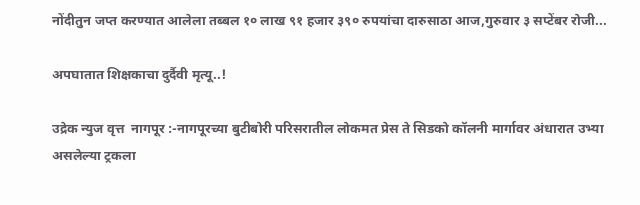नोंदीतुन जप्त करण्यात आलेला तब्बल १० लाख ९१ हजार ३९० रुपयांचा दारुसाठा आज,गुरुवार ३ सप्टेंबर रोजी...

अपघातात शिक्षकाचा दुर्दैवी मृत्यू..!

उद्रेक न्युज वृत्त  नागपूर :-नागपूरच्या बुटीबोरी परिसरातील लोकमत प्रेस ते सिडको कॉलनी मार्गावर अंधारात उभ्या असलेल्या ट्रकला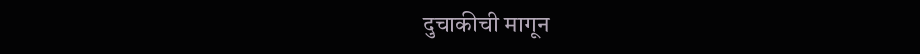दुचाकीची मागून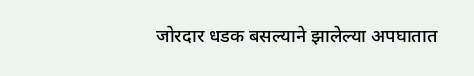जोरदार धडक बसल्याने झालेल्या अपघातात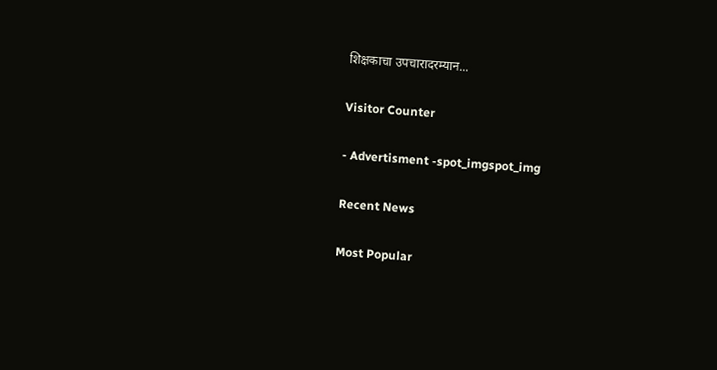शिक्षकाचा उपचारादरम्यान...

Visitor Counter

- Advertisment -spot_imgspot_img

Recent News

Most Popular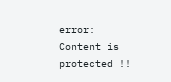error: Content is protected !!